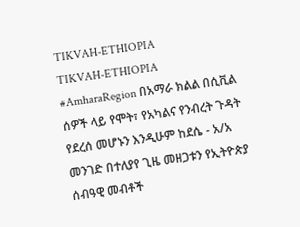TIKVAH-ETHIOPIA
TIKVAH-ETHIOPIA
#AmharaRegion በአማራ ክልል በሲቪል ሰዎች ላይ የሞት፣ የአካልና የንብረት ጉዳት የደረሰ መሆኑን እንዲሁም ከደሴ - አ/አ መንገድ በተለያየ ጊዜ መዘጋቱን የኢትዮጵያ ሰብዓዊ መብቶች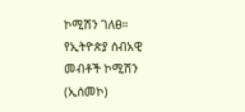ኮሚሽን ገለፀ። የኢትዮጵያ ሰብአዊ መብቶች ኮሚሽን (ኢሰመኮ)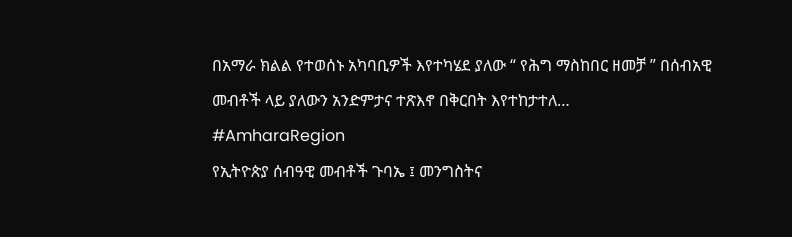በአማራ ክልል የተወሰኑ አካባቢዎች እየተካሄደ ያለው “ የሕግ ማስከበር ዘመቻ ” በሰብአዊ መብቶች ላይ ያለውን አንድምታና ተጽእኖ በቅርበት እየተከታተለ…
#AmharaRegion
የኢትዮጵያ ሰብዓዊ መብቶች ጉባኤ ፤ መንግስትና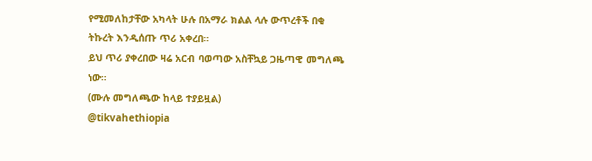የሚመለከታቸው አካላት ሁሉ በአማራ ክልል ላሉ ውጥረቶች በቂ ትኩረት እንዲሰጡ ጥሪ አቀረበ።
ይህ ጥሪ ያቀረበው ዛሬ አርብ ባወጣው አስቸኳይ ጋዜጣዊ መግለጫ ነው።
(ሙሉ መግለጫው ከላይ ተያይዟል)
@tikvahethiopia